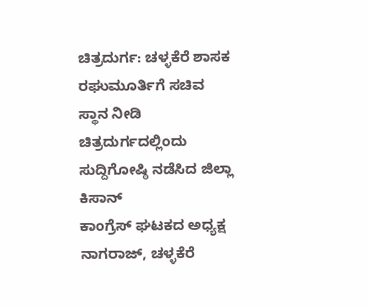ಚಿತ್ರದುರ್ಗ: ಚಳ್ಳಕೆರೆ ಶಾಸಕ ರಘುಮೂರ್ತಿಗೆ ಸಚಿವ
ಸ್ಥಾನ ನೀಡಿ
ಚಿತ್ರದುರ್ಗದಲ್ಲಿಂದು ಸುದ್ದಿಗೋಷ್ಠಿ ನಡೆಸಿದ ಜಿಲ್ಲಾ ಕಿಸಾನ್
ಕಾಂಗ್ರೆಸ್ ಘಟಕದ ಅಧ್ಯಕ್ಷ ನಾಗರಾಜ್, ಚಳ್ಳಕೆರೆ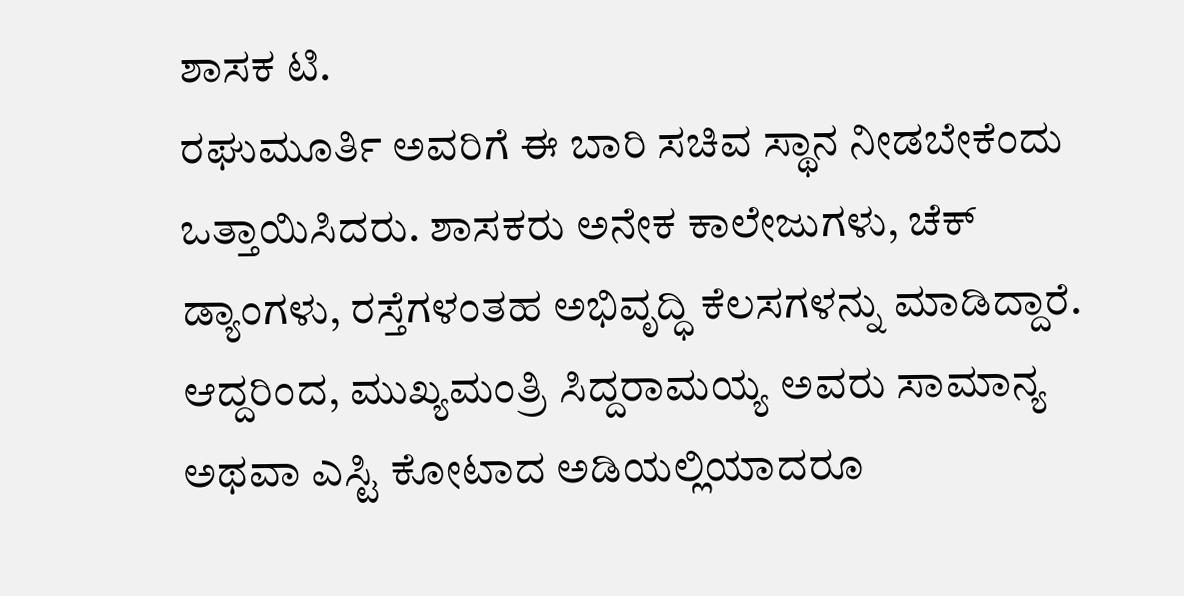ಶಾಸಕ ಟಿ.
ರಘುಮೂರ್ತಿ ಅವರಿಗೆ ಈ ಬಾರಿ ಸಚಿವ ಸ್ಥಾನ ನೀಡಬೇಕೆಂದು
ಒತ್ತಾಯಿಸಿದರು. ಶಾಸಕರು ಅನೇಕ ಕಾಲೇಜುಗಳು, ಚೆಕ್
ಡ್ಯಾಂಗಳು, ರಸ್ತೆಗಳಂತಹ ಅಭಿವೃದ್ಧಿ ಕೆಲಸಗಳನ್ನು ಮಾಡಿದ್ದಾರೆ.
ಆದ್ದರಿಂದ, ಮುಖ್ಯಮಂತ್ರಿ ಸಿದ್ದರಾಮಯ್ಯ ಅವರು ಸಾಮಾನ್ಯ
ಅಥವಾ ಎಸ್ಟಿ ಕೋಟಾದ ಅಡಿಯಲ್ಲಿಯಾದರೂ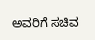ಅವರಿಗೆ ಸಚಿವ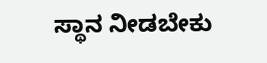ಸ್ಥಾನ ನೀಡಬೇಕು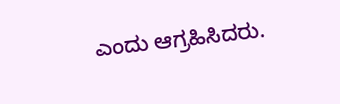ಎಂದು ಆಗ್ರಹಿಸಿದರು.